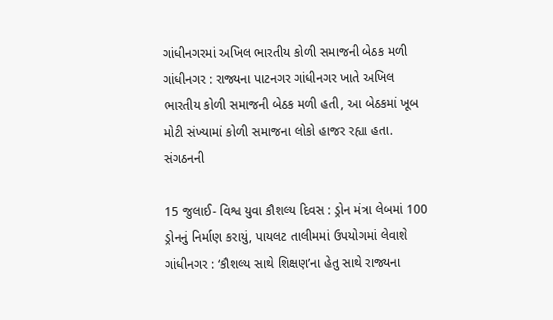ગાંધીનગરમાં અખિલ ભારતીય કોળી સમાજની બેઠક મળી
ગાંધીનગર : રાજ્યના પાટનગર ગાંધીનગર ખાતે અખિલ ભારતીય કોળી સમાજની બેઠક મળી હતી, આ બેઠકમાં ખૂબ મોટી સંખ્યામાં કોળી સમાજના લોકો હાજર રહ્યા હતા. સંગઠનની

15 જુલાઈ- વિશ્વ યુવા કૌશલ્ય દિવસ : ડ્રોન મંત્રા લેબમાં 100 ડ્રોનનું નિર્માણ કરાયું, પાયલટ તાલીમમાં ઉપયોગમાં લેવાશે
ગાંધીનગર : ‘કૌશલ્ય સાથે શિક્ષણ’ના હેતુ સાથે રાજ્યના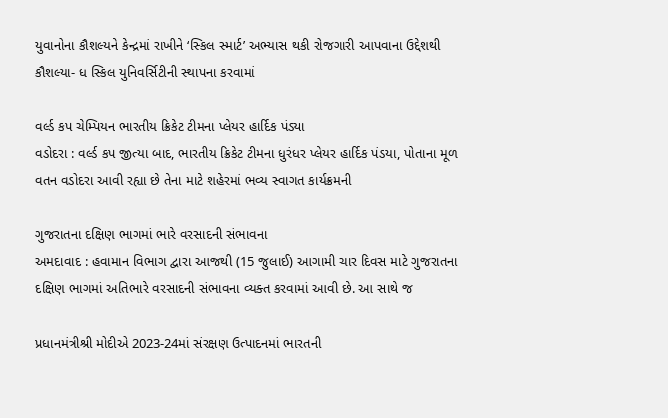યુવાનોના કૌશલ્યને કેન્દ્રમાં રાખીને ‘સ્કિલ સ્માર્ટ’ અભ્યાસ થકી રોજગારી આપવાના ઉદ્દેશથી કૌશલ્યા- ધ સ્કિલ યુનિવર્સિટીની સ્થાપના કરવામાં

વર્લ્ડ કપ ચેમ્પિયન ભારતીય ક્રિકેટ ટીમના પ્લેયર હાર્દિક પંડ્યા
વડોદરા : વર્લ્ડ કપ જીત્યા બાદ, ભારતીય ક્રિકેટ ટીમના ધુરંધર પ્લેયર હાર્દિક પંડયા, પોતાના મૂળ વતન વડોદરા આવી રહ્યા છે તેના માટે શહેરમાં ભવ્ય સ્વાગત કાર્યક્રમની

ગુજરાતના દક્ષિણ ભાગમાં ભારે વરસાદની સંભાવના
અમદાવાદ : હવામાન વિભાગ દ્વારા આજથી (15 જુલાઈ) આગામી ચાર દિવસ માટે ગુજરાતના દક્ષિણ ભાગમાં અતિભારે વરસાદની સંભાવના વ્યક્ત કરવામાં આવી છે. આ સાથે જ

પ્રધાનમંત્રીશ્રી મોદીએ 2023-24માં સંરક્ષણ ઉત્પાદનમાં ભારતની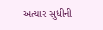અત્યાર સુધીની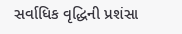સર્વાધિક વૃદ્ધિની પ્રશંસા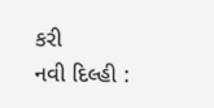કરી
નવી દિલ્હી :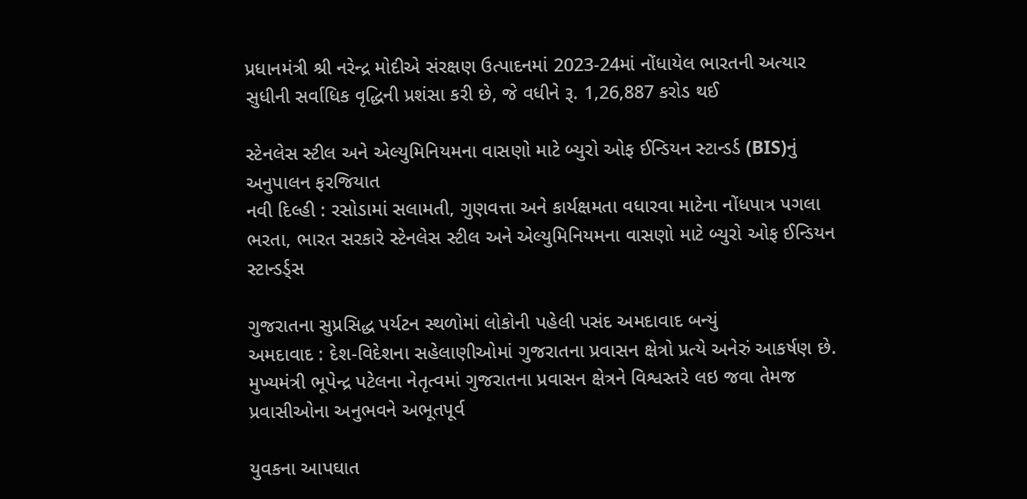પ્રધાનમંત્રી શ્રી નરેન્દ્ર મોદીએ સંરક્ષણ ઉત્પાદનમાં 2023-24માં નોંધાયેલ ભારતની અત્યાર સુધીની સર્વાધિક વૃદ્ધિની પ્રશંસા કરી છે, જે વધીને રૂ. 1,26,887 કરોડ થઈ

સ્ટેનલેસ સ્ટીલ અને એલ્યુમિનિયમના વાસણો માટે બ્યુરો ઓફ ઈન્ડિયન સ્ટાન્ડર્ડ (BIS)નું અનુપાલન ફરજિયાત
નવી દિલ્હી : રસોડામાં સલામતી, ગુણવત્તા અને કાર્યક્ષમતા વધારવા માટેના નોંધપાત્ર પગલા ભરતા, ભારત સરકારે સ્ટેનલેસ સ્ટીલ અને એલ્યુમિનિયમના વાસણો માટે બ્યુરો ઓફ ઈન્ડિયન સ્ટાન્ડર્ડ્સ

ગુજરાતના સુપ્રસિદ્ધ પર્યટન સ્થળોમાં લોકોની પહેલી પસંદ અમદાવાદ બન્યું
અમદાવાદ : દેશ-વિદેશના સહેલાણીઓમાં ગુજરાતના પ્રવાસન ક્ષેત્રો પ્રત્યે અનેરું આકર્ષણ છે. મુખ્યમંત્રી ભૂપેન્દ્ર પટેલના નેતૃત્વમાં ગુજરાતના પ્રવાસન ક્ષેત્રને વિશ્વસ્તરે લઇ જવા તેમજ પ્રવાસીઓના અનુભવને અભૂતપૂર્વ

યુવકના આપઘાત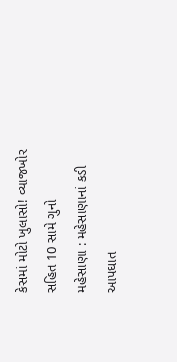કેસમાં મોટો ખુલાસો! વ્યાજખોર સહિત 10 સામે ગુનો
મહેસાણા : મહેસાણાનાં કડી આપઘાત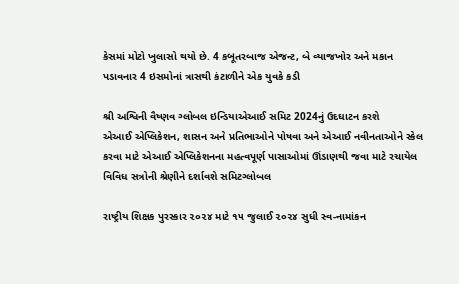કેસમાં મોટો ખુલાસો થયો છે. 4 કબૂતરબાજ એજન્ટ, બે વ્યાજખોર અને મકાન પડાવનાર 4 ઇસમોનાં ત્રાસથી કંટાળીને એક યુવકે કડી

શ્રી અશ્વિની વૈષ્ણવ ગ્લોબલ ઇન્ડિયાએઆઈ સમિટ 2024નું ઉદઘાટન કરશે
એઆઈ એપ્લિકેશન, શાસન અને પ્રતિભાઓને પોષવા અને એઆઈ નવીનતાઓને સ્કેલ કરવા માટે એઆઈ એપ્લિકેશનના મહત્વપૂર્ણ પાસાઓમાં ઊંડાણથી જવા માટે રચાયેલ વિવિધ સત્રોની શ્રેણીને દર્શાવશે સમિટગ્લોબલ

રાષ્ટ્રીય શિક્ષક પુરસ્કાર ૨૦૨૪ માટે ૧૫ જુલાઈ ૨૦૨૪ સુધી સ્વ-નામાંકન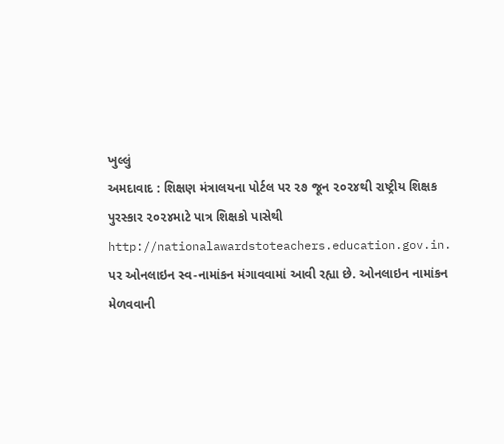ખુલ્લું
અમદાવાદ : શિક્ષણ મંત્રાલયના પોર્ટલ પર ૨૭ જૂન ૨૦૨૪થી રાષ્ટ્રીય શિક્ષક પુરસ્કાર ૨૦૨૪માટે પાત્ર શિક્ષકો પાસેથી http://nationalawardstoteachers.education.gov.in. પર ઓનલાઇન સ્વ-નામાંકન મંગાવવામાં આવી રહ્યા છે. ઓનલાઇન નામાંકન મેળવવાની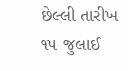છેલ્લી તારીખ ૧૫ જુલાઈ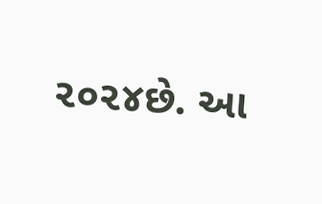૨૦૨૪છે. આ